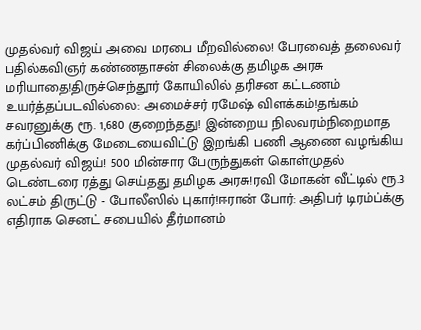முதல்வர் விஜய் அவை மரபை மீறவில்லை! பேரவைத் தலைவர் பதில்கவிஞர் கண்ணதாசன் சிலைக்கு தமிழக அரசு மரியாதை!திருச்செந்தூர் கோயிலில் தரிசன கட்டணம் உயர்த்தப்படவில்லை: அமைச்சர் ரமேஷ் விளக்கம்!தங்கம் சவரனுக்கு ரூ. 1,680 குறைந்தது! இன்றைய நிலவரம்நிறைமாத கர்ப்பிணிக்கு மேடையைவிட்டு இறங்கி பணி ஆணை வழங்கிய முதல்வர் விஜய்! 500 மின்சார பேருந்துகள் கொள்முதல் டெண்டரை ரத்து செய்தது தமிழக அரசு!ரவி மோகன் வீட்டில் ரூ.3 லட்சம் திருட்டு - போலீஸில் புகார்!ஈரான் போர்: அதிபர் டிரம்ப்க்கு எதிராக செனட் சபையில் தீர்மானம்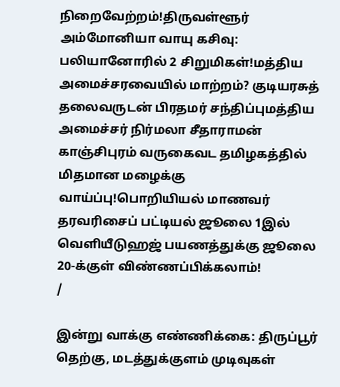நிறைவேற்றம்!திருவள்ளூர் அம்மோனியா வாயு கசிவு: பலியானோரில் 2 சிறுமிகள்!மத்திய அமைச்சரவையில் மாற்றம்? குடியரசுத் தலைவருடன் பிரதமர் சந்திப்புமத்திய அமைச்சர் நிர்மலா சீதாராமன் காஞ்சிபுரம் வருகைவட தமிழகத்தில் மிதமான மழைக்கு வாய்ப்பு!பொறியியல் மாணவர் தரவரிசைப் பட்டியல் ஜூலை 1இல் வெளியீடுஹஜ் பயணத்துக்கு ஜூலை 20-க்குள் விண்ணப்பிக்கலாம்!
/

இன்று வாக்கு எண்ணிக்கை: திருப்பூர் தெற்கு, மடத்துக்குளம் முடிவுகள்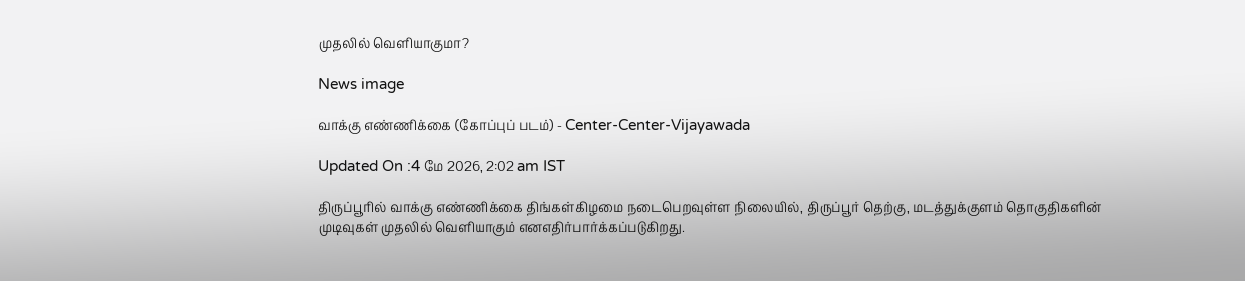முதலில் வெளியாகுமா?

News image

வாக்கு எண்ணிக்கை (கோப்புப் படம்) - Center-Center-Vijayawada

Updated On :4 மே 2026, 2:02 am IST

திருப்பூரில் வாக்கு எண்ணிக்கை திங்கள்கிழமை நடைபெறவுள்ள நிலையில், திருப்பூர் தெற்கு, மடத்துக்குளம் தொகுதிகளின் முடிவுகள் முதலில் வெளியாகும் எனஎதிர்பார்க்கப்படுகிறது.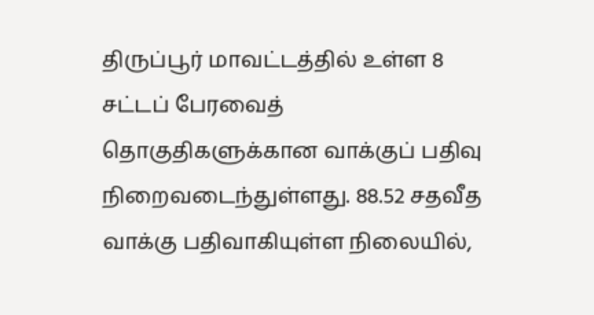திருப்பூர் மாவட்டத்தில் உள்ள 8 சட்டப் பேரவைத் தொகுதிகளுக்கான வாக்குப் பதிவு நிறைவடைந்துள்ளது. 88.52 சதவீத வாக்கு பதிவாகியுள்ள நிலையில்,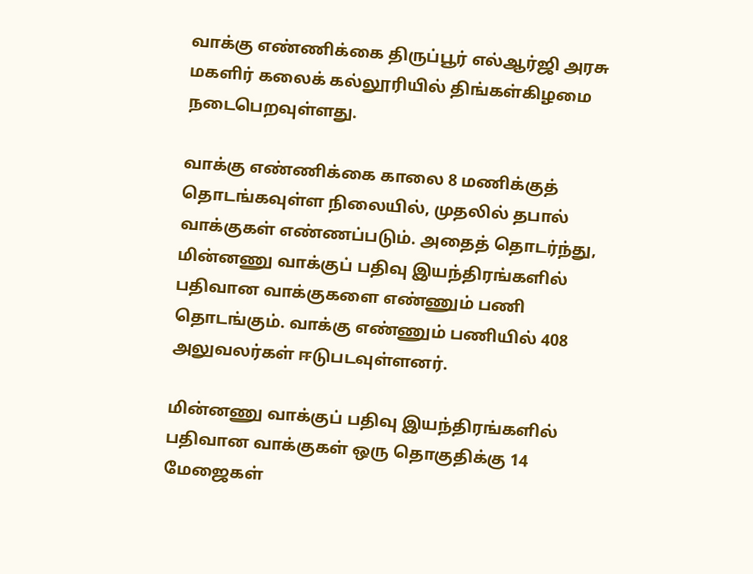வாக்கு எண்ணிக்கை திருப்பூர் எல்ஆர்ஜி அரசு மகளிர் கலைக் கல்லூரியில் திங்கள்கிழமை நடைபெறவுள்ளது.

வாக்கு எண்ணிக்கை காலை 8 மணிக்குத் தொடங்கவுள்ள நிலையில், முதலில் தபால் வாக்குகள் எண்ணப்படும். அதைத் தொடர்ந்து, மின்னணு வாக்குப் பதிவு இயந்திரங்களில் பதிவான வாக்குகளை எண்ணும் பணி தொடங்கும். வாக்கு எண்ணும் பணியில் 408 அலுவலர்கள் ஈடுபடவுள்ளனர்.

மின்னணு வாக்குப் பதிவு இயந்திரங்களில் பதிவான வாக்குகள் ஒரு தொகுதிக்கு 14 மேஜைகள்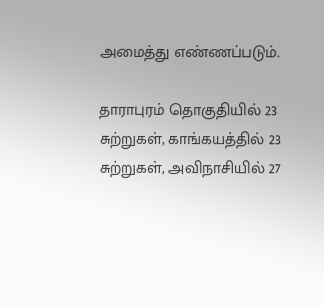அமைத்து எண்ணப்படும்.

தாராபுரம் தொகுதியில் 23 சுற்றுகள், காங்கயத்தில் 23 சுற்றுகள், அவிநாசியில் 27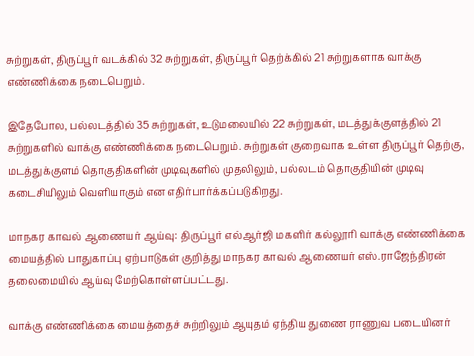சுற்றுகள், திருப்பூர் வடக்கில் 32 சுற்றுகள், திருப்பூர் தெற்க்கில் 21 சுற்றுகளாக வாக்கு எண்ணிக்கை நடைபெறும்.

இதேபோல, பல்லடத்தில் 35 சுற்றுகள், உடுமலையில் 22 சுற்றுகள், மடத்துக்குளத்தில் 21 சுற்றுகளில் வாக்கு எண்ணிக்கை நடைபெறும். சுற்றுகள் குறைவாக உள்ள திருப்பூர் தெற்கு, மடத்துக்குளம் தொகுதிகளின் முடிவுகளில் முதலிலும், பல்லடம் தொகுதியின் முடிவு கடைசியிலும் வெளியாகும் என எதிர்பார்க்கப்படுகிறது.

மாநகர காவல் ஆணையர் ஆய்வு: திருப்பூர் எல்ஆர்ஜி மகளிர் கல்லூரி வாக்கு எண்ணிக்கை மையத்தில் பாதுகாப்பு ஏற்பாடுகள் குறித்து மாநகர காவல் ஆணையர் எஸ்.ராஜேந்திரன் தலைமையில் ஆய்வு மேற்கொள்ளப்பட்டது.

வாக்கு எண்ணிக்கை மையத்தைச் சுற்றிலும் ஆயுதம் ஏந்திய துணை ராணுவ படையினர்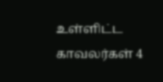உள்ளிட்ட காவலர்கள் 4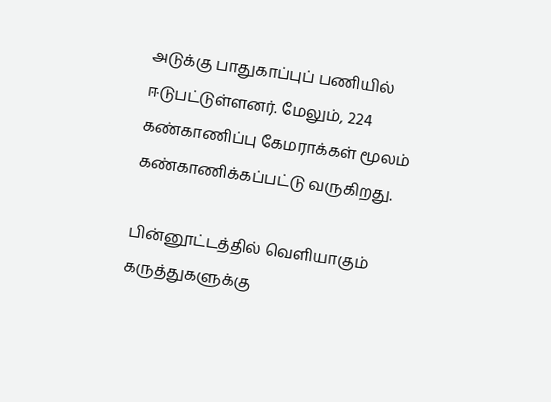அடுக்கு பாதுகாப்புப் பணியில் ஈடுபட்டுள்ளனர். மேலும், 224 கண்காணிப்பு கேமராக்கள் மூலம் கண்காணிக்கப்பட்டு வருகிறது.

பின்னூட்டத்தில் வெளியாகும் கருத்துகளுக்கு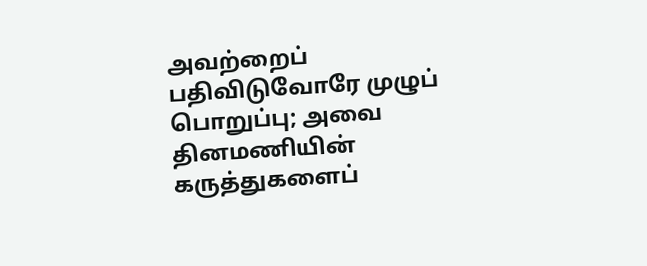அவற்றைப் பதிவிடுவோரே முழுப் பொறுப்பு; அவை தினமணியின் கருத்துகளைப்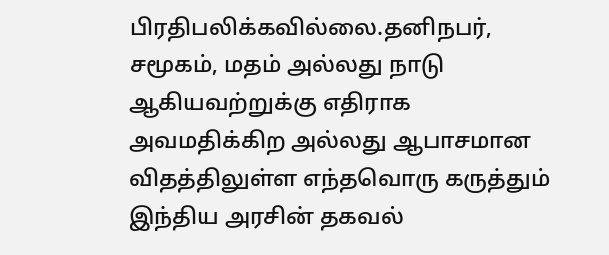பிரதிபலிக்கவில்லை.தனிநபர், சமூகம், மதம் அல்லது நாடு ஆகியவற்றுக்கு எதிராக அவமதிக்கிற அல்லது ஆபாசமான விதத்திலுள்ள எந்தவொரு கருத்தும் இந்திய அரசின் தகவல்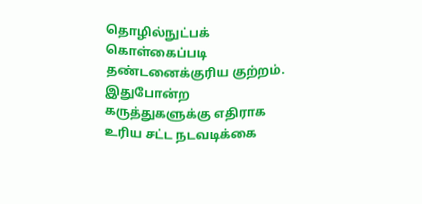தொழில்நுட்பக் கொள்கைப்படி தண்டனைக்குரிய குற்றம். இதுபோன்ற கருத்துகளுக்கு எதிராக உரிய சட்ட நடவடிக்கை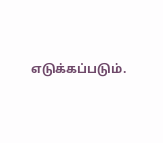எடுக்கப்படும்.